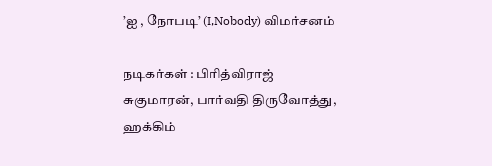’ஐ , நோபடி’ (I,Nobody) விமர்சனம்

நடிகர்கள் : பிரித்விராஜ் சுகுமாரன், பார்வதி திருவோத்து, ஹக்கிம்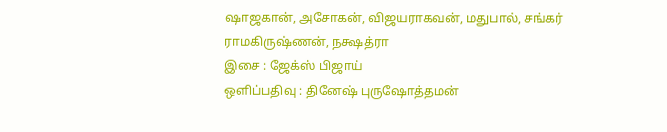ஷாஜகான், அசோகன், விஜயராகவன், மதுபால், சங்கர் ராமகிருஷ்ணன், நக்ஷத்ரா
இசை : ஜேக்ஸ் பிஜாய்
ஒளிப்பதிவு : தினேஷ் புருஷோத்தமன்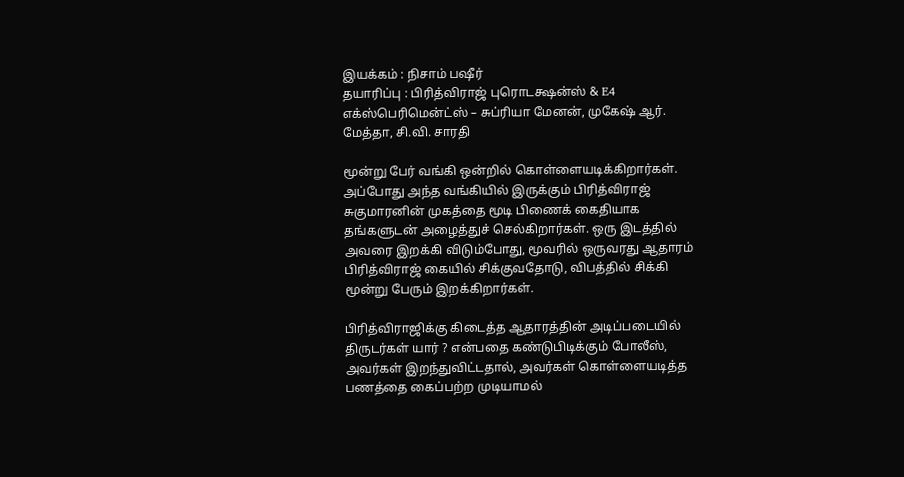இயக்கம் : நிசாம் பஷீர்
தயாரிப்பு : பிரித்விராஜ் புரொடக்ஷன்ஸ் & E4 எக்ஸ்பெரிமென்ட்ஸ் – சுப்ரியா மேனன், முகேஷ் ஆர். மேத்தா, சி.வி. சாரதி

மூன்று பேர் வங்கி ஒன்றில் கொள்ளையடிக்கிறார்கள். அப்போது அந்த வங்கியில் இருக்கும் பிரித்விராஜ் சுகுமாரனின் முகத்தை மூடி பிணைக் கைதியாக தங்களுடன் அழைத்துச் செல்கிறார்கள். ஒரு இடத்தில் அவரை இறக்கி விடும்போது, மூவரில் ஒருவரது ஆதாரம் பிரித்விராஜ் கையில் சிக்குவதோடு, விபத்தில் சிக்கி மூன்று பேரும் இறக்கிறார்கள்.

பிரித்விராஜிக்கு கிடைத்த ஆதாரத்தின் அடிப்படையில் திருடர்கள் யார் ? என்பதை கண்டுபிடிக்கும் போலீஸ், அவர்கள் இறந்துவிட்டதால், அவர்கள் கொள்ளையடித்த பணத்தை கைப்பற்ற முடியாமல்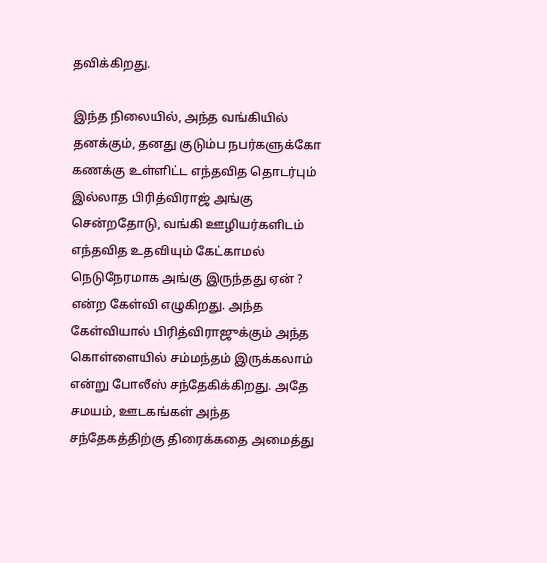தவிக்கிறது.

இந்த நிலையில், அந்த வங்கியில் தனக்கும், தனது குடும்ப நபர்களுக்கோ கணக்கு உள்ளிட்ட எந்தவித தொடர்பும் இல்லாத பிரித்விராஜ் அங்கு சென்றதோடு, வங்கி ஊழியர்களிடம் எந்தவித உதவியும் கேட்காமல் நெடுநேரமாக அங்கு இருந்தது ஏன் ? என்ற கேள்வி எழுகிறது. அந்த கேள்வியால் பிரித்விராஜுக்கும் அந்த கொள்ளையில் சம்மந்தம் இருக்கலாம் என்று போலீஸ் சந்தேகிக்கிறது. அதே சமயம், ஊடகங்கள் அந்த சந்தேகத்திற்கு திரைக்கதை அமைத்து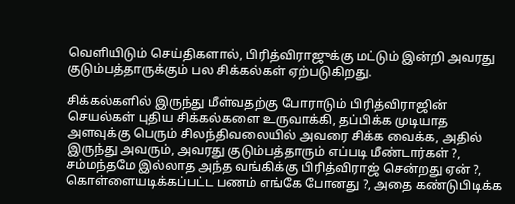வெளியிடும் செய்திகளால், பிரித்விராஜுக்கு மட்டும் இன்றி அவரது குடும்பத்தாருக்கும் பல சிக்கல்கள் ஏற்படுகிறது.

சிக்கல்களில் இருந்து மீள்வதற்கு போராடும் பிரித்விராஜின் செயல்கள் புதிய சிக்கல்களை உருவாக்கி, தப்பிக்க முடியாத அளவுக்கு பெரும் சிலந்திவலையில் அவரை சிக்க வைக்க, அதில் இருந்து அவரும், அவரது குடும்பத்தாரும் எப்படி மீண்டார்கள் ?, சம்மந்தமே இல்லாத அந்த வங்கிக்கு பிரித்விராஜ் சென்றது ஏன் ?, கொள்ளையடிக்கப்பட்ட பணம் எங்கே போனது ?, அதை கண்டுபிடிக்க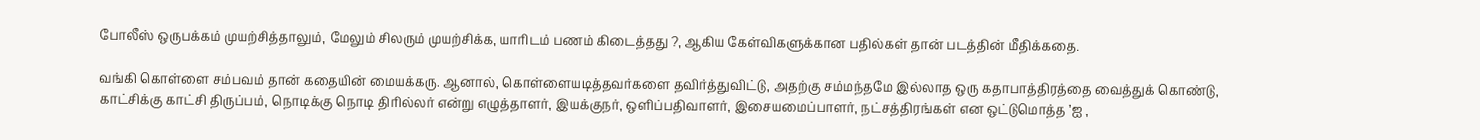போலீஸ் ஒருபக்கம் முயற்சித்தாலும், மேலும் சிலரும் முயற்சிக்க, யாரிடம் பணம் கிடைத்தது ?, ஆகிய கேள்விகளுக்கான பதில்கள் தான் படத்தின் மீதிக்கதை.

வங்கி கொள்ளை சம்பவம் தான் கதையின் மையக்கரு. ஆனால், கொள்ளையடித்தவர்களை தவிர்த்துவிட்டு, அதற்கு சம்மந்தமே இல்லாத ஒரு கதாபாத்திரத்தை வைத்துக் கொண்டு, காட்சிக்கு காட்சி திருப்பம், நொடிக்கு நொடி திரில்லர் என்று எழுத்தாளர், இயக்குநர், ஒளிப்பதிவாளர், இசையமைப்பாளர், நட்சத்திரங்கள் என ஒட்டுமொத்த ’ஐ ,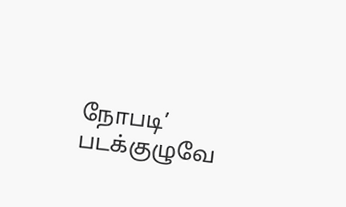நோபடி’ படக்குழுவே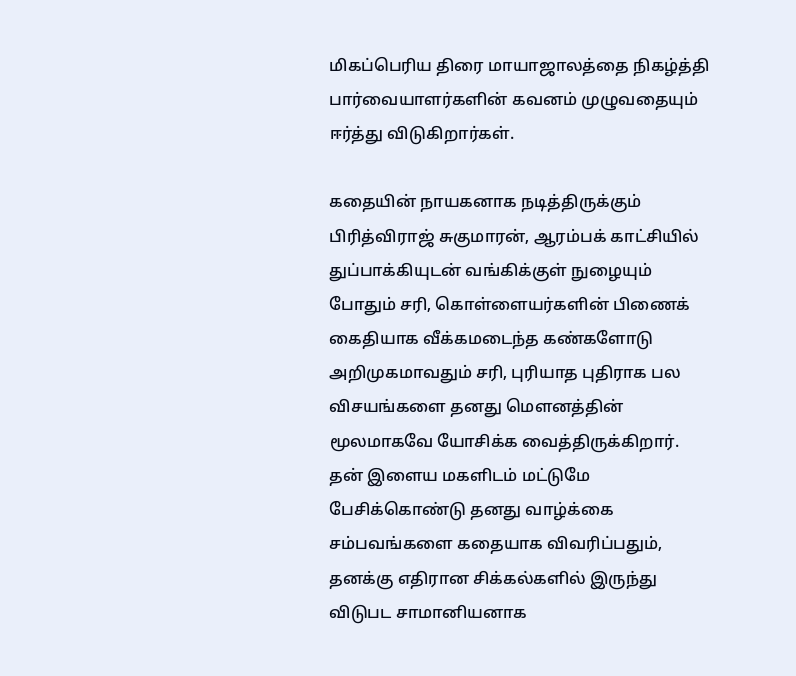மிகப்பெரிய திரை மாயாஜாலத்தை நிகழ்த்தி பார்வையாளர்களின் கவனம் முழுவதையும் ஈர்த்து விடுகிறார்கள்.

கதையின் நாயகனாக நடித்திருக்கும் பிரித்விராஜ் சுகுமாரன், ஆரம்பக் காட்சியில் துப்பாக்கியுடன் வங்கிக்குள் நுழையும் போதும் சரி, கொள்ளையர்களின் பிணைக் கைதியாக வீக்கமடைந்த கண்களோடு அறிமுகமாவதும் சரி, புரியாத புதிராக பல விசயங்களை தனது மெளனத்தின் மூலமாகவே யோசிக்க வைத்திருக்கிறார். தன் இளைய மகளிடம் மட்டுமே பேசிக்கொண்டு தனது வாழ்க்கை சம்பவங்களை கதையாக விவரிப்பதும், தனக்கு எதிரான சிக்கல்களில் இருந்து விடுபட சாமானியனாக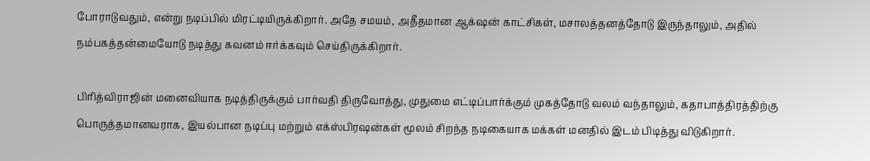போராடுவதும், என்று நடிப்பில் மிரட்டியிருக்கிறார். அதே சமயம், அதீதமான ஆக்‌ஷன் காட்சிகள், மசாலத்தனத்தோடு இருந்தாலும், அதில் நம்பகத்தன்மையோடு நடித்து கவனம் ஈர்க்கவும் செய்திருக்கிறார்.

பிரித்விராஜின் மனைவியாக நடித்திருக்கும் பார்வதி திருவோத்து, முதுமை எட்டிப்பார்க்கும் முகத்தோடு வலம் வந்தாலும், கதாபாத்திரத்திற்கு பொருத்தமானவராக, இயல்பான நடிப்பு மற்றும் எக்ஸ்பிரஷன்கள் மூலம் சிறந்த நடிகையாக மக்கள் மனதில் இடம் பிடித்து விடுகிறார்.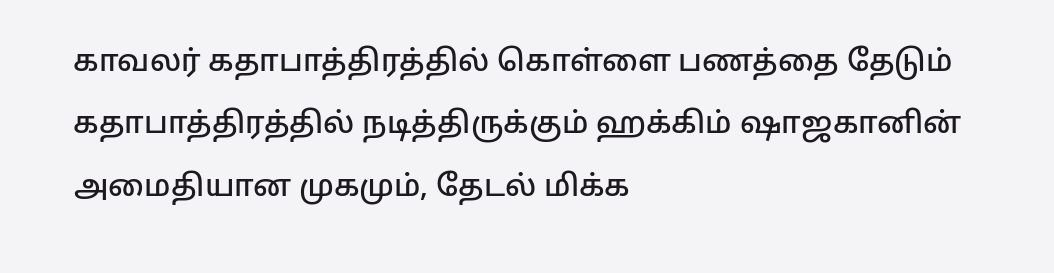காவலர் கதாபாத்திரத்தில் கொள்ளை பணத்தை தேடும் கதாபாத்திரத்தில் நடித்திருக்கும் ஹக்கிம் ஷாஜகானின் அமைதியான முகமும், தேடல் மிக்க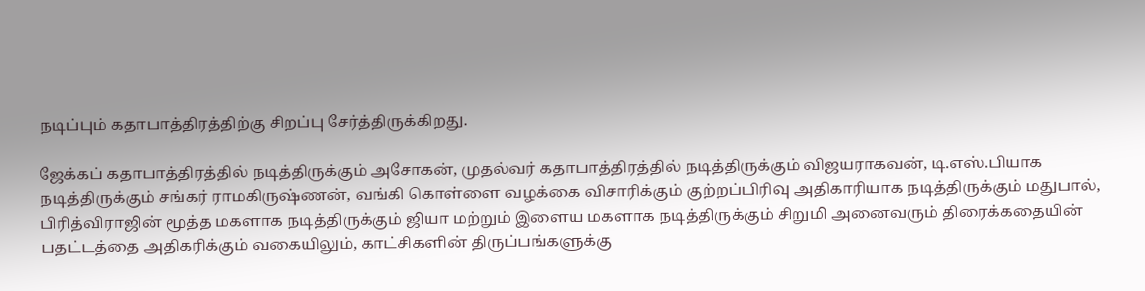நடிப்பும் கதாபாத்திரத்திற்கு சிறப்பு சேர்த்திருக்கிறது.

ஜேக்கப் கதாபாத்திரத்தில் நடித்திருக்கும் அசோகன், முதல்வர் கதாபாத்திரத்தில் நடித்திருக்கும் விஜயராகவன், டி.எஸ்.பியாக நடித்திருக்கும் சங்கர் ராமகிருஷ்ணன், வங்கி கொள்ளை வழக்கை விசாரிக்கும் குற்றப்பிரிவு அதிகாரியாக நடித்திருக்கும் மதுபால், பிரித்விராஜின் மூத்த மகளாக நடித்திருக்கும் ஜியா மற்றும் இளைய மகளாக நடித்திருக்கும் சிறுமி அனைவரும் திரைக்கதையின் பதட்டத்தை அதிகரிக்கும் வகையிலும், காட்சிகளின் திருப்பங்களுக்கு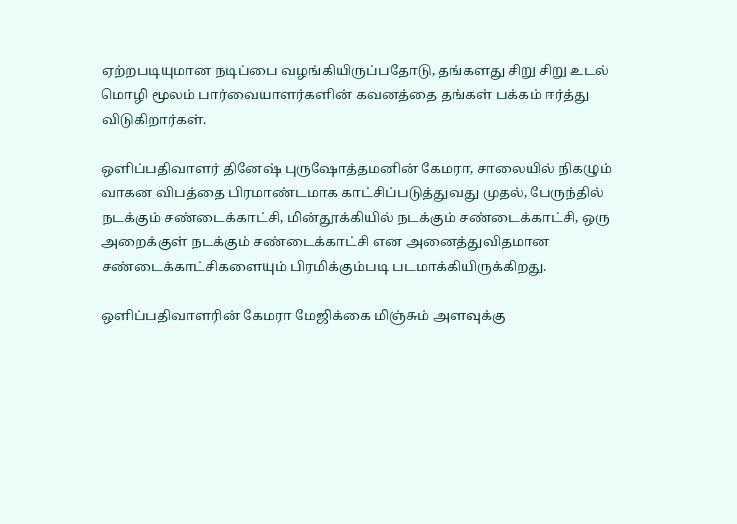ஏற்றபடியுமான நடிப்பை வழங்கியிருப்பதோடு, தங்களது சிறு சிறு உடல் மொழி மூலம் பார்வையாளர்களின் கவனத்தை தங்கள் பக்கம் ஈர்த்து விடுகிறார்கள்.

ஒளிப்பதிவாளர் தினேஷ் புருஷோத்தமனின் கேமரா, சாலையில் நிகழும் வாகன விபத்தை பிரமாண்டமாக காட்சிப்படுத்துவது முதல், பேருந்தில் நடக்கும் சண்டைக்காட்சி, மின்தூக்கியில் நடக்கும் சண்டைக்காட்சி, ஒரு அறைக்குள் நடக்கும் சண்டைக்காட்சி என அனைத்துவிதமான சண்டைக்காட்சிகளையும் பிரமிக்கும்படி படமாக்கியிருக்கிறது.

ஒளிப்பதிவாளரின் கேமரா மேஜிக்கை மிஞ்சும் அளவுக்கு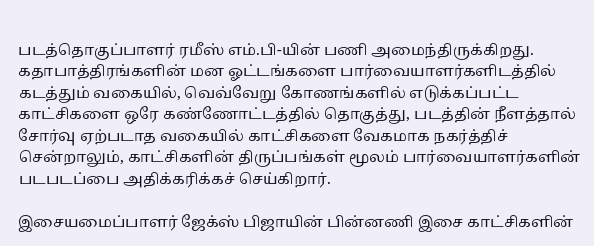படத்தொகுப்பாளர் ரமீஸ் எம்.பி-யின் பணி அமைந்திருக்கிறது. கதாபாத்திரங்களின் மன ஓட்டங்களை பார்வையாளர்களிடத்தில் கடத்தும் வகையில், வெவ்வேறு கோணங்களில் எடுக்கப்பட்ட காட்சிகளை ஒரே கண்ணோட்டத்தில் தொகுத்து, படத்தின் நீளத்தால் சோர்வு ஏற்படாத வகையில் காட்சிகளை வேகமாக நகர்த்திச் சென்றாலும், காட்சிகளின் திருப்பங்கள் மூலம் பார்வையாளர்களின் படபடப்பை அதிக்கரிக்கச் செய்கிறார்.

இசையமைப்பாளர் ஜேக்ஸ் பிஜாயின் பின்னணி இசை காட்சிகளின்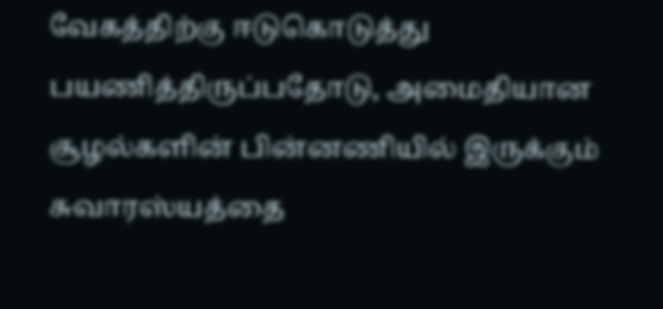வேகத்திற்கு ஈடுகொடுத்து பயணித்திருப்பதோடு, அமைதியான சூழல்களின் பின்னணியில் இருக்கும் சுவாரஸ்யத்தை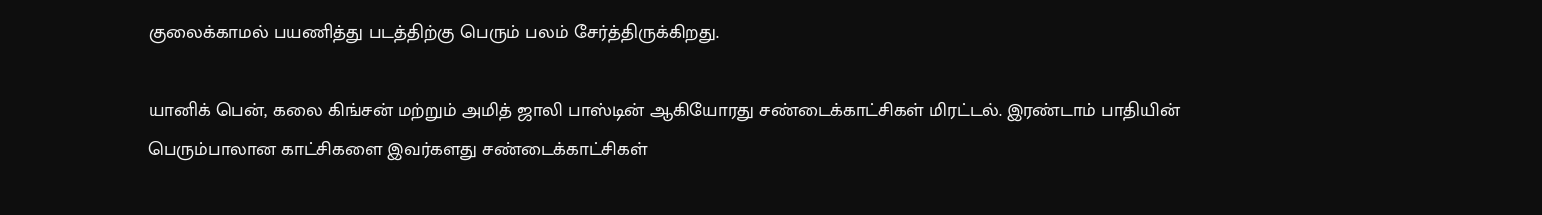குலைக்காமல் பயணித்து படத்திற்கு பெரும் பலம் சேர்த்திருக்கிறது.

யானிக் பென், கலை கிங்சன் மற்றும் அமித் ஜாலி பாஸ்டின் ஆகியோரது சண்டைக்காட்சிகள் மிரட்டல். இரண்டாம் பாதியின் பெரும்பாலான காட்சிகளை இவர்களது சண்டைக்காட்சிகள்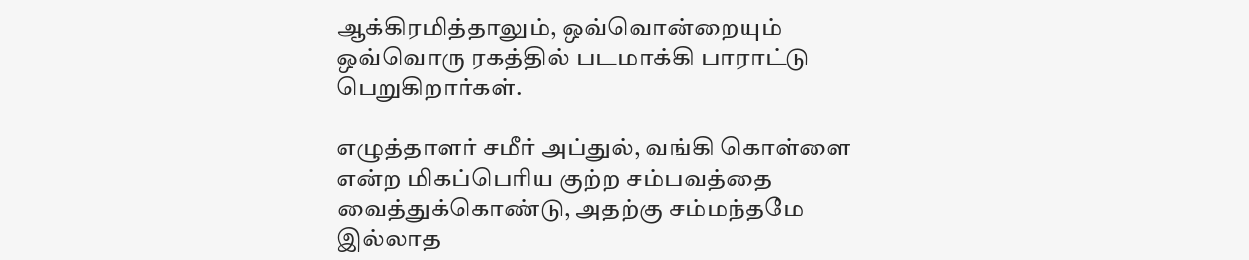ஆக்கிரமித்தாலும், ஒவ்வொன்றையும் ஒவ்வொரு ரகத்தில் படமாக்கி பாராட்டு பெறுகிறார்கள்.

எழுத்தாளர் சமீர் அப்துல், வங்கி கொள்ளை என்ற மிகப்பெரிய குற்ற சம்பவத்தை வைத்துக்கொண்டு, அதற்கு சம்மந்தமே இல்லாத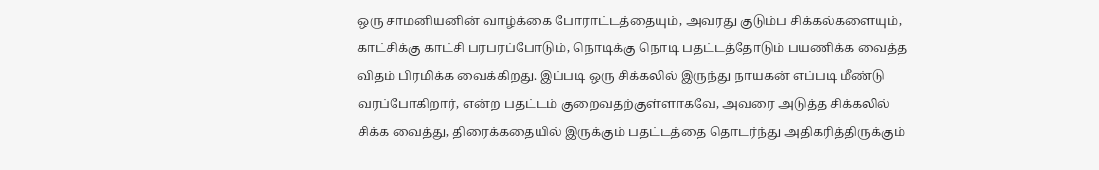ஒரு சாமனியனின் வாழ்க்கை போராட்டத்தையும், அவரது குடும்ப சிக்கல்களையும், காட்சிக்கு காட்சி பரபரப்போடும், நொடிக்கு நொடி பதட்டத்தோடும் பயணிக்க வைத்த விதம் பிரமிக்க வைக்கிறது. இப்படி ஒரு சிக்கலில் இருந்து நாயகன் எப்படி மீண்டு வரப்போகிறார், என்ற பதட்டம் குறைவதற்குள்ளாகவே, அவரை அடுத்த சிக்கலில் சிக்க வைத்து, திரைக்கதையில் இருக்கும் பதட்டத்தை தொடர்ந்து அதிகரித்திருக்கும்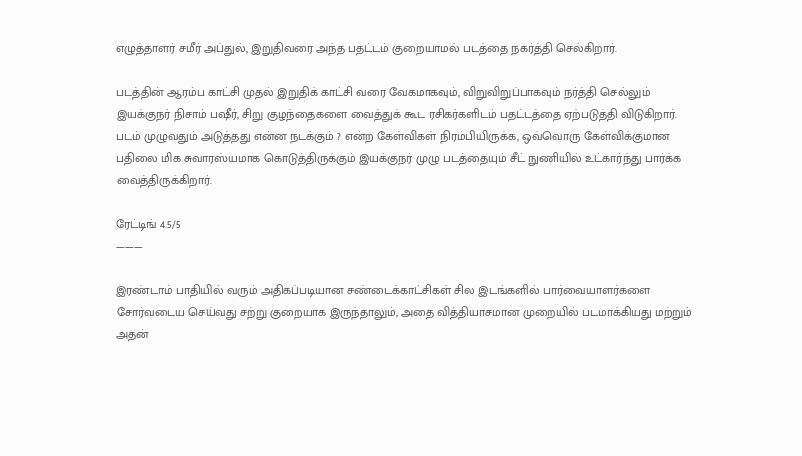எழுத்தாளர் சமீர் அப்துல், இறுதிவரை அந்த பதட்டம் குறையாமல் படத்தை நகர்த்தி செல்கிறார்.

படத்தின் ஆரம்ப காட்சி முதல் இறுதிக் காட்சி வரை வேகமாகவும், விறுவிறுப்பாகவும் நர்த்தி செல்லும் இயக்குநர் நிசாம் பஷீர், சிறு குழந்தைகளை வைத்துக் கூட ரசிகர்களிடம் பதட்டத்தை ஏற்படுத்தி விடுகிறார். படம் முழுவதும் அடுத்தது என்ன நடக்கும் ? என்ற கேள்விகள் நிரம்பியிருக்க, ஒவ்வொரு கேள்விக்குமான பதிலை மிக சுவாரஸ்யமாக கொடுத்திருக்கும் இயக்குநர் முழு படத்தையும் சீட் நுணியில் உட்கார்ந்து பார்க்க வைத்திருக்கிறார்.

ரேட்டிங் 4.5/5
———

இரண்டாம் பாதியில் வரும் அதிகப்படியான சண்டைக்காட்சிகள் சில இடங்களில் பார்வையாளர்களை சோர்வடைய செய்வது சற்று குறையாக இருந்தாலும், அதை வித்தியாசமான முறையில் படமாக்கியது மற்றும் அதன்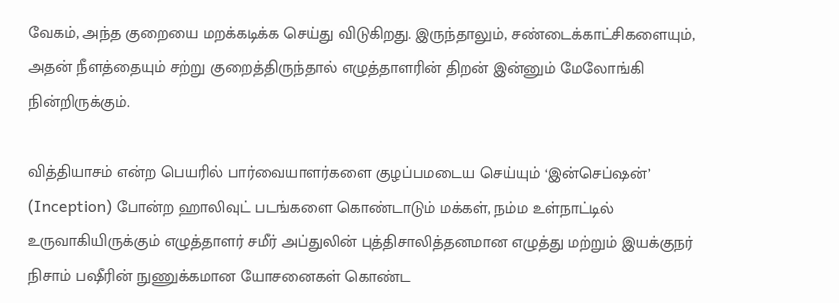வேகம், அந்த குறையை மறக்கடிக்க செய்து விடுகிறது. இருந்தாலும், சண்டைக்காட்சிகளையும், அதன் நீளத்தையும் சற்று குறைத்திருந்தால் எழுத்தாளரின் திறன் இன்னும் மேலோங்கி நின்றிருக்கும்.

வித்தியாசம் என்ற பெயரில் பார்வையாளர்களை குழப்பமடைய செய்யும் ‘இன்செப்ஷன்’ (Inception) போன்ற ஹாலிவுட் படங்களை கொண்டாடும் மக்கள், நம்ம உள்நாட்டில் உருவாகியிருக்கும் எழுத்தாளர் சமீர் அப்துலின் புத்திசாலித்தனமான எழுத்து மற்றும் இயக்குநர் நிசாம் பஷீரின் நுணுக்கமான யோசனைகள் கொண்ட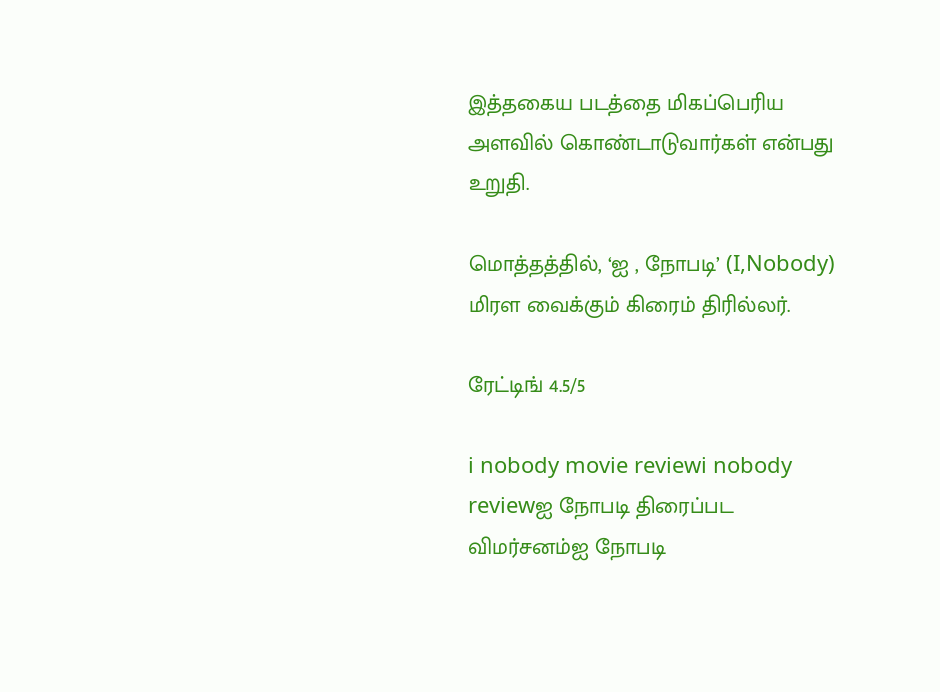இத்தகைய படத்தை மிகப்பெரிய அளவில் கொண்டாடுவார்கள் என்பது உறுதி.

மொத்தத்தில், ‘ஐ , நோபடி’ (I,Nobody) மிரள வைக்கும் கிரைம் திரில்லர்.

ரேட்டிங் 4.5/5

i nobody movie reviewi nobody reviewஐ நோபடி திரைப்பட விமர்சனம்ஐ நோபடி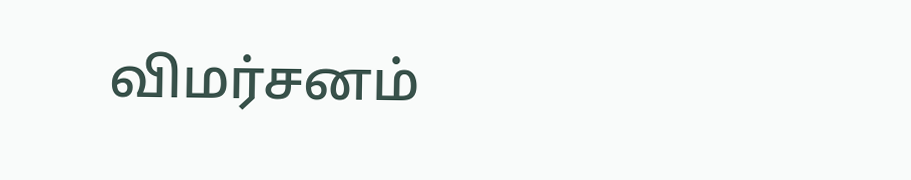விமர்சனம்